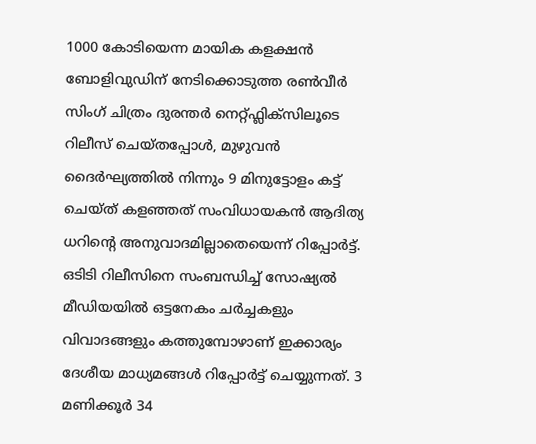1000 കോടിയെന്ന മായിക കളക്ഷൻ ബോളിവുഡിന് നേടിക്കൊടുത്ത രൺവീർ സിംഗ് ചിത്രം ദുരന്തർ നെറ്റ്ഫ്ലിക്സിലൂടെ റിലീസ് ചെയ്തപ്പോൾ, മുഴുവൻ ദൈർഘ്യത്തിൽ നിന്നും 9 മിനുട്ടോളം കട്ട് ചെയ്ത് കളഞ്ഞത് സംവിധായകൻ ആദിത്യ ധറിന്റെ അനുവാദമില്ലാതെയെന്ന് റിപ്പോർട്ട്. ഒടിടി റിലീസിനെ സംബന്ധിച്ച് സോഷ്യൽ മീഡിയയിൽ ഒട്ടനേകം ചർച്ചകളും വിവാദങ്ങളും കത്തുമ്പോഴാണ് ഇക്കാര്യം ദേശീയ മാധ്യമങ്ങൾ റിപ്പോർട്ട് ചെയ്യുന്നത്. 3 മണിക്കൂർ 34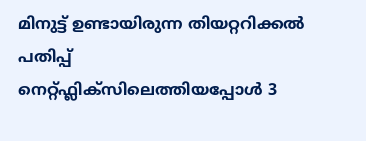മിനുട്ട് ഉണ്ടായിരുന്ന തിയറ്ററിക്കൽ പതിപ്പ് നെറ്റ്ഫ്ലിക്സിലെത്തിയപ്പോൾ 3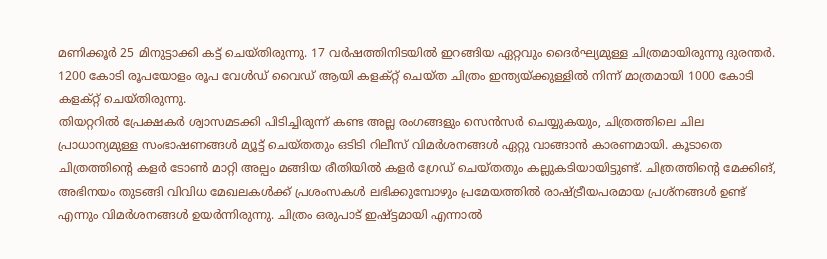മണിക്കൂർ 25 മിനുട്ടാക്കി കട്ട് ചെയ്തിരുന്നു. 17 വർഷത്തിനിടയിൽ ഇറങ്ങിയ ഏറ്റവും ദൈർഘ്യമുള്ള ചിത്രമായിരുന്നു ദുരന്തർ. 1200 കോടി രൂപയോളം രൂപ വേൾഡ് വൈഡ് ആയി കളക്റ്റ് ചെയ്ത ചിത്രം ഇന്ത്യയ്ക്കുള്ളിൽ നിന്ന് മാത്രമായി 1000 കോടി കളക്റ്റ് ചെയ്തിരുന്നു.
തിയറ്ററിൽ പ്രേക്ഷകർ ശ്വാസമടക്കി പിടിച്ചിരുന്ന് കണ്ട അല്ല രംഗങ്ങളും സെൻസർ ചെയ്യുകയും, ചിത്രത്തിലെ ചില പ്രാധാന്യമുള്ള സംഭാഷണങ്ങൾ മ്യൂട്ട് ചെയ്തതും ഒടിടി റിലീസ് വിമർശനങ്ങൾ ഏറ്റു വാങ്ങാൻ കാരണമായി. കൂടാതെ ചിത്രത്തിന്റെ കളർ ടോൺ മാറ്റി അല്പം മങ്ങിയ രീതിയിൽ കളർ ഗ്രേഡ് ചെയ്തതും കല്ലുകടിയായിട്ടുണ്ട്. ചിത്രത്തിന്റെ മേക്കിങ്, അഭിനയം തുടങ്ങി വിവിധ മേഖലകൾക്ക് പ്രശംസകൾ ലഭിക്കുമ്പോഴും പ്രമേയത്തിൽ രാഷ്ട്രീയപരമായ പ്രശ്നങ്ങൾ ഉണ്ട് എന്നും വിമർശനങ്ങൾ ഉയർന്നിരുന്നു. ചിത്രം ഒരുപാട് ഇഷ്ട്ടമായി എന്നാൽ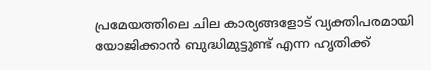പ്രമേയത്തിലെ ചില കാര്യങ്ങളോട് വ്യക്തിപരമായി യോജിക്കാൻ ബുദ്ധിമുട്ടുണ്ട് എന്ന ഹൃതിക്ക്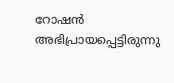റോഷൻ അഭിപ്രായപ്പെട്ടിരുന്നു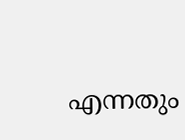എന്നതും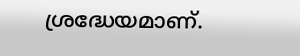ശ്രദ്ധേയമാണ്.